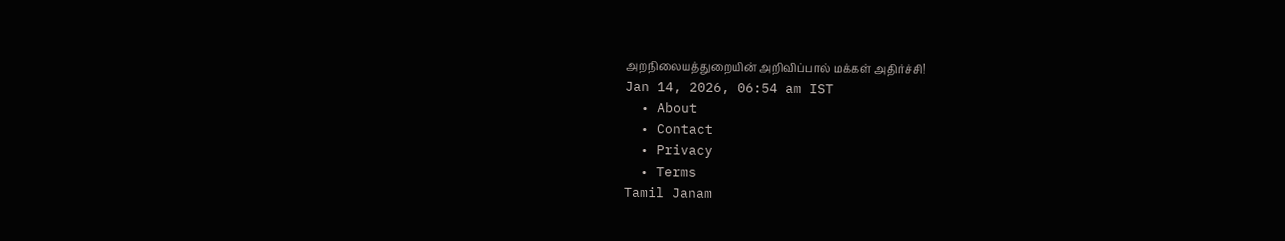அறநிலையத்துறையின் அறிவிப்பால் மக்கள் அதிர்ச்சி!
Jan 14, 2026, 06:54 am IST
  • About
  • Contact
  • Privacy
  • Terms
Tamil Janam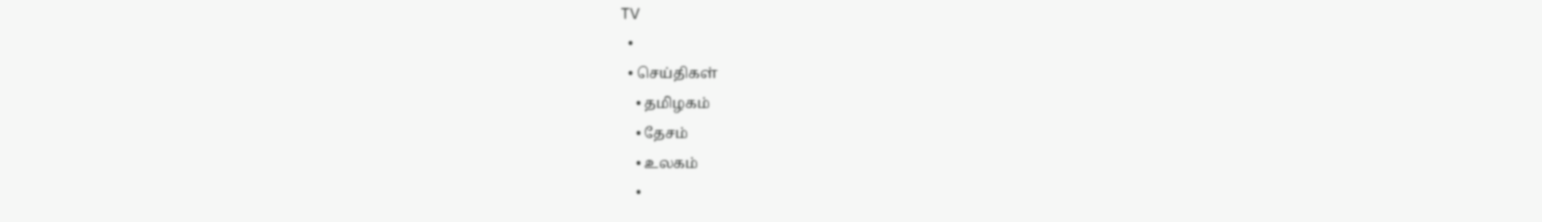TV
  •
  • செய்திகள்
    • தமிழகம்
    • தேசம்
    • உலகம்
    •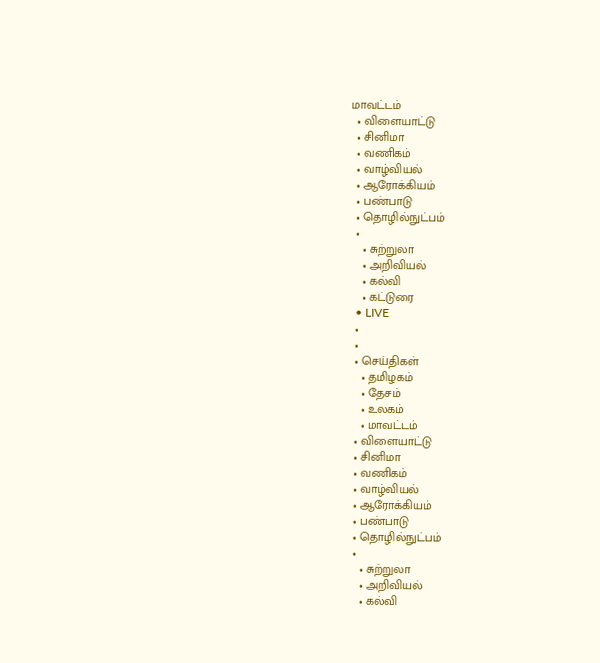மாவட்டம்
  • விளையாட்டு
  • சினிமா
  • வணிகம்
  • வாழ்வியல்
  • ஆரோக்கியம்
  • பண்பாடு
  • தொழில்நுட்பம்
  •
    • சுற்றுலா
    • அறிவியல்
    • கல்வி
    • கட்டுரை
  • LIVE
  •
  •
  • செய்திகள்
    • தமிழகம்
    • தேசம்
    • உலகம்
    • மாவட்டம்
  • விளையாட்டு
  • சினிமா
  • வணிகம்
  • வாழ்வியல்
  • ஆரோக்கியம்
  • பண்பாடு
  • தொழில்நுட்பம்
  •
    • சுற்றுலா
    • அறிவியல்
    • கல்வி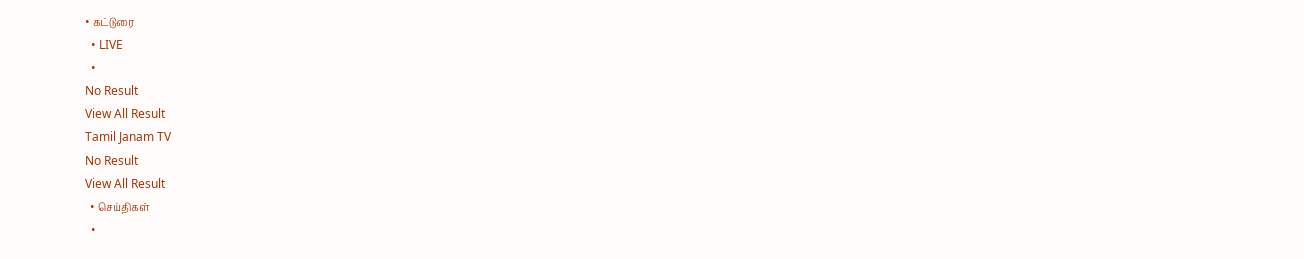• கட்டுரை
  • LIVE
  •
No Result
View All Result
Tamil Janam TV
No Result
View All Result
  • செய்திகள்
  •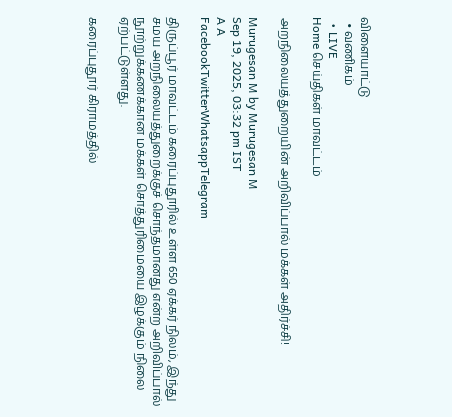விளையாட்டு
  • வணிகம்
  • LIVE
Home செய்திகள் மாவட்டம்

அறநிலையத்துறையின் அறிவிப்பால் மக்கள் அதிர்ச்சி!

Murugesan M by Murugesan M
Sep 19, 2025, 03:32 pm IST
A A
FacebookTwitterWhatsappTelegram

திருப்பூர் மாவட்டம் கரைப்புதூரில் உள்ள 650 ஏக்கர் நிலம், இந்து சமய அறநிலையத்துறைக்குச் சொந்தமானது என்ற அறிவிப்பால் நூற்றுக்கணக்கான மக்கள் சொத்துரிமையை இழக்கும் நிலை ஏற்பட்டுள்ளது.

கரைப்புதூர் கிராமத்தில்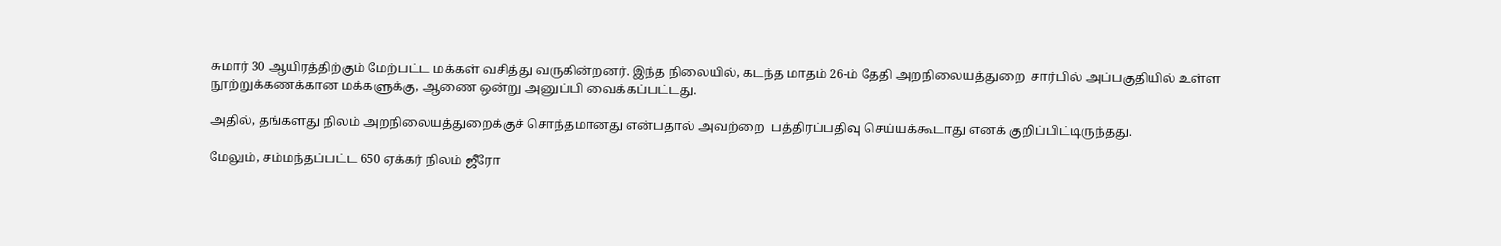சுமார் 30 ஆயிரத்திற்கும் மேற்பட்ட மக்கள் வசித்து வருகின்றனர். இந்த நிலையில், கடந்த மாதம் 26-ம் தேதி அறநிலையத்துறை  சார்பில் அப்பகுதியில் உள்ள நூற்றுக்கணக்கான மக்களுக்கு, ஆணை ஒன்று அனுப்பி வைக்கப்பட்டது.

அதில், தங்களது நிலம் அறநிலையத்துறைக்குச் சொந்தமானது என்பதால் அவற்றை  பத்திரப்பதிவு செய்யக்கூடாது எனக் குறிப்பிட்டிருந்தது.

மேலும், சம்மந்தப்பட்ட 650 ஏக்கர் நிலம் ஜீரோ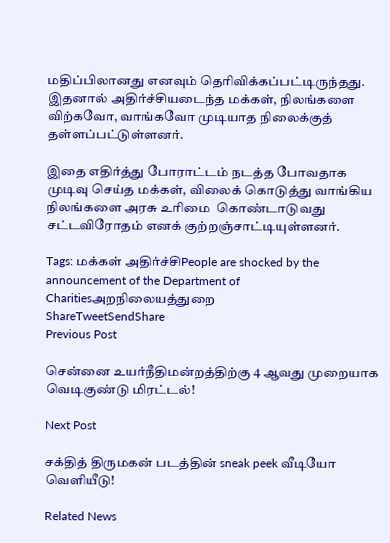மதிப்பிலானது எனவும் தெரிவிக்கப்பட்டிருந்தது. இதனால் அதிர்ச்சியடைந்த மக்கள், நிலங்களை விற்கவோ, வாங்கவோ முடியாத நிலைக்குத் தள்ளப்பட்டுள்ளனர்.

இதை எதிர்த்து போராட்டம் நடத்த போவதாக முடிவு செய்த மக்கள், விலைக் கொடுத்து வாங்கிய நிலங்களை அரசு உரிமை  கொண்டாடுவது சட்டவிரோதம் எனக் குற்றஞ்சாட்டியுள்ளனர்.

Tags: மக்கள் அதிர்ச்சிPeople are shocked by the announcement of the Department of Charitiesஅறநிலையத்துறை
ShareTweetSendShare
Previous Post

சென்னை உயர்நீதிமன்றத்திற்கு 4 ஆவது முறையாக வெடிகுண்டு மிரட்டல்!

Next Post

சக்தித் திருமகன் படத்தின் sneak peek வீடியோ வெளியீடு!

Related News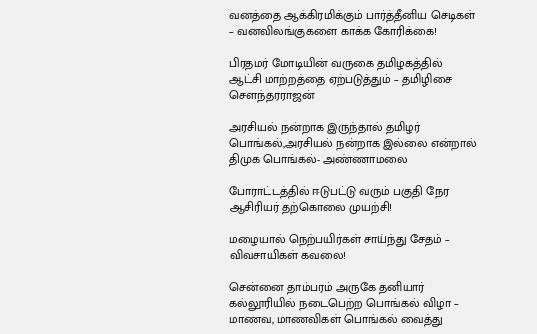வனத்தை ஆக்கிரமிக்கும் பார்த்தீனிய செடிகள் – வனவிலங்குகளை காக்க கோரிக்கை!

பிரதமர் மோடியின் வருகை தமிழகத்தில் ஆட்சி மாற்றத்தை ஏற்படுத்தும் – தமிழிசை சௌந்தரராஜன்

அரசியல் நன்றாக இருந்தால் தமிழர் பொங்கல்,அரசியல் நன்றாக இல்லை என்றால் திமுக பொங்கல்- அண்ணாமலை

போராட்டத்தில் ஈடுபட்டு வரும் பகுதி நேர ஆசிரியர் தற்கொலை முயற்சி!

மழையால் நெற்பயிர்கள் சாய்ந்து சேதம் – விவசாயிகள் கவலை!

சென்னை தாம்பரம் அருகே தனியார் கல்லூரியில் நடைபெற்ற பொங்கல் விழா – மாணவ, மாணவிகள் பொங்கல் வைத்து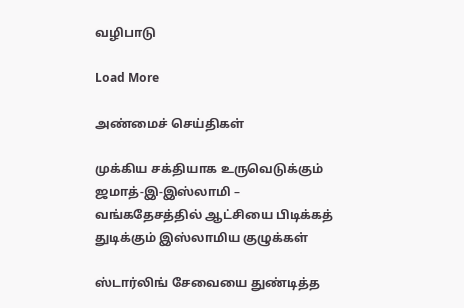வழிபாடு

Load More

அண்மைச் செய்திகள்

முக்கிய சக்தியாக உருவெடுக்கும் ஜமாத்-இ-இஸ்லாமி – வங்கதேசத்தில் ஆட்சியை பிடிக்கத் துடிக்கும் இஸ்லாமிய குழுக்கள்

ஸ்டார்லிங் சேவையை துண்டித்த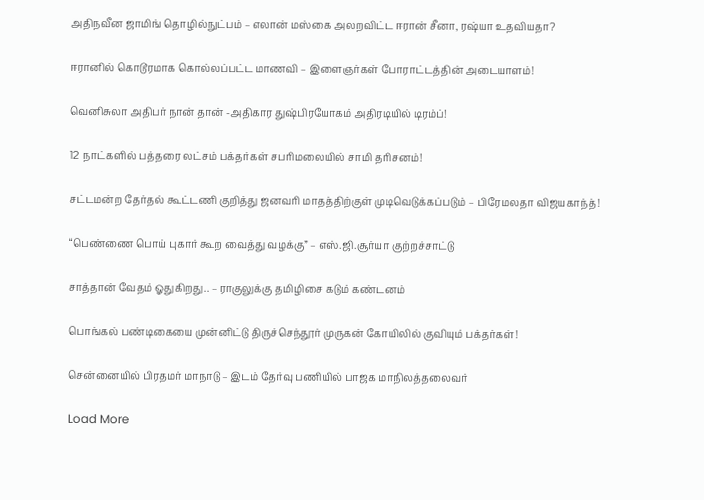அதிநவீன ஜாமிங் தொழில்நுட்பம் – எலான் மஸ்கை அலறவிட்ட ஈரான் சீனா, ரஷ்யா உதவியதா?

ஈரானில் கொடூரமாக கொல்லப்பட்ட மாணவி – இளைஞர்கள் போராட்டத்தின் அடையாளம்!

வெனிசுலா அதிபர் நான் தான் -அதிகார துஷ்பிரயோகம் அதிரடியில் டிரம்ப்!

12 நாட்களில் பத்தரை லட்சம் பக்தர்கள் சபரிமலையில் சாமி தரிசனம்!

சட்டமன்ற தேர்தல் கூட்டணி குறித்து ஜனவரி மாதத்திற்குள் முடிவெடுக்கப்படும் – பிரேமலதா விஜயகாந்த்!

“பெண்ணை பொய் புகார் கூற வைத்து வழக்கு” – எஸ்.ஜி.சூர்யா குற்றச்சாட்டு

சாத்தான் வேதம் ஓதுகிறது.. – ராகுலுக்கு தமிழிசை கடும் கண்டனம்

பொங்கல் பண்டிகையை முன்னிட்டு திருச்செந்தூர் முருகன் கோயிலில் குவியும் பக்தர்கள்!

சென்னையில் பிரதமர் மாநாடு – இடம் தேர்வு பணியில் பாஜக மாநிலத்தலைவர்

Load More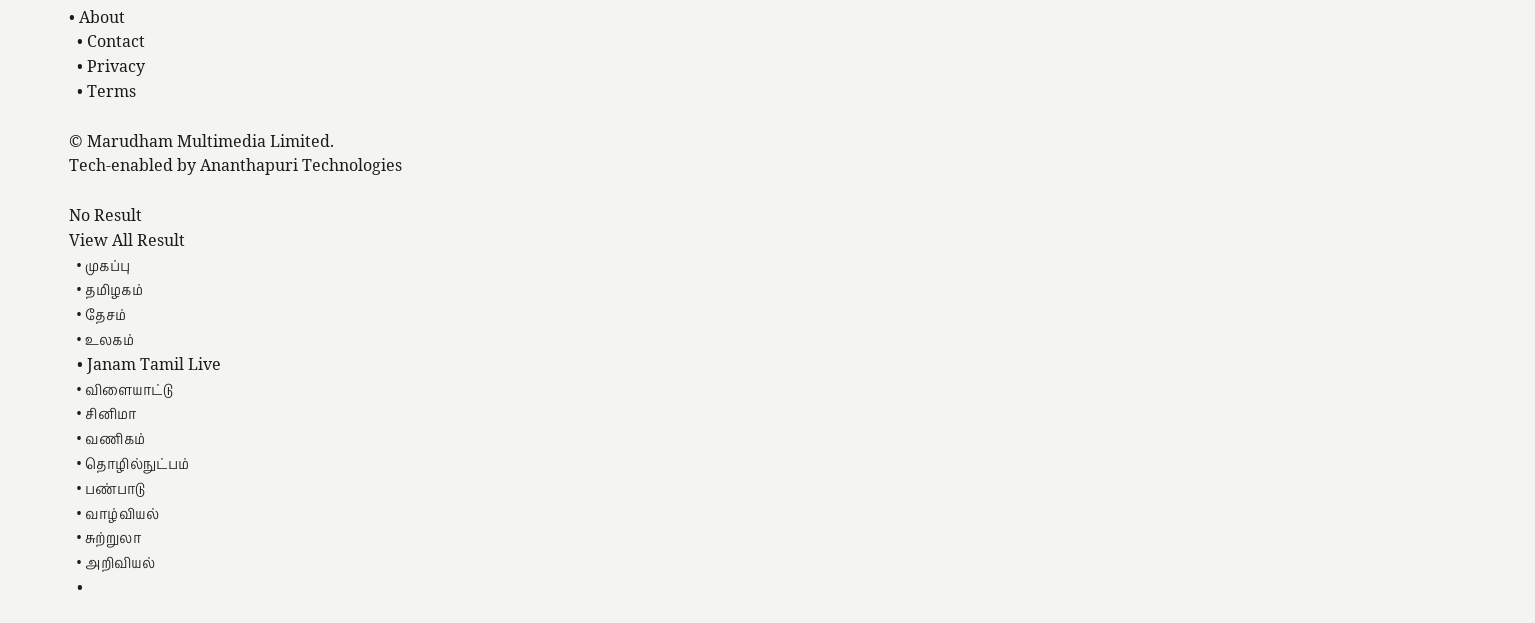• About
  • Contact
  • Privacy
  • Terms

© Marudham Multimedia Limited.
Tech-enabled by Ananthapuri Technologies

No Result
View All Result
  • முகப்பு
  • தமிழகம்
  • தேசம்
  • உலகம்
  • Janam Tamil Live
  • விளையாட்டு
  • சினிமா
  • வணிகம்
  • தொழில்நுட்பம்
  • பண்பாடு
  • வாழ்வியல்
  • சுற்றுலா
  • அறிவியல்
  •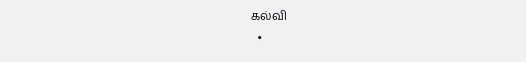கல்வி
  •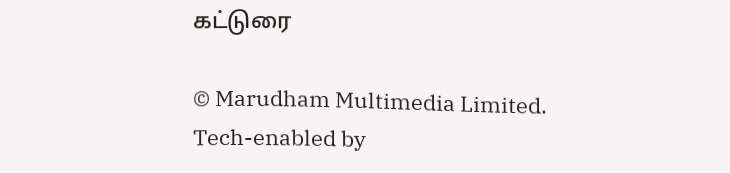கட்டுரை

© Marudham Multimedia Limited.
Tech-enabled by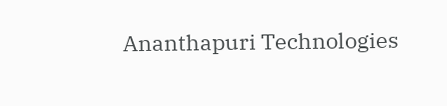Ananthapuri Technologies